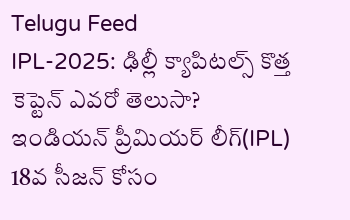Telugu Feed
IPL-2025: ఢిల్లీ క్యాపిటల్స్ కొత్త కెప్టెన్ ఎవరో తెలుసా?
ఇండియన్ ప్రీమియర్ లీగ్(IPL) 18వ సీజన్ కోసం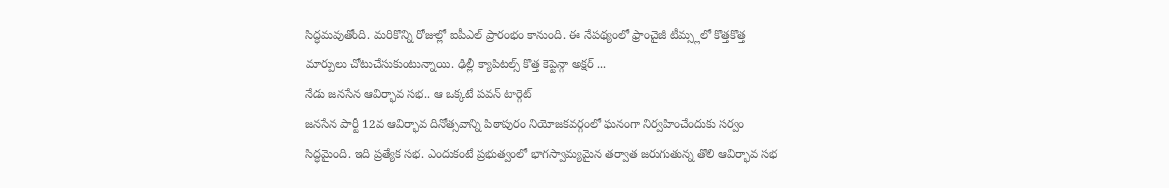సిద్ధమవుతోంది. మరికొన్ని రోజుల్లో ఐపీఎల్ ప్రారంభం కానుంది. ఈ నేపథ్యంలో ఫ్రాంచైజీ టీమ్స్లలో కొత్తకొత్త మార్పులు చోటుచేసుకుంటున్నాయి. ఢిల్లీ క్యాపిటల్స్ కొత్త కెప్టెన్గా అక్షర్ ...
నేడు జనసేన ఆవిర్భావ సభ.. ఆ ఒక్కటే పవన్ టార్గెట్
జనసేన పార్టీ 12వ ఆవిర్భావ దినోత్సవాన్ని పిఠాపురం నియోజకవర్గంలో ఘనంగా నిర్వహించేందుకు సర్వం సిద్ధమైంది. ఇది ప్రత్యేక సభ. ఎందుకంటే ప్రభుత్వంలో భాగస్వామ్యమైన తర్వాత జరుగుతున్న తొలి ఆవిర్భావ సభ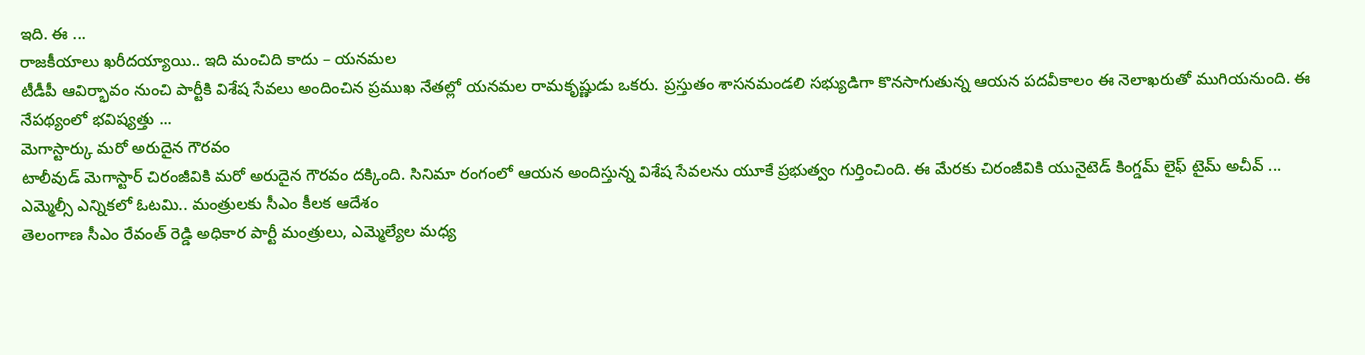ఇది. ఈ ...
రాజకీయాలు ఖరీదయ్యాయి.. ఇది మంచిది కాదు – యనమల
టీడీపీ ఆవిర్భావం నుంచి పార్టీకి విశేష సేవలు అందించిన ప్రముఖ నేతల్లో యనమల రామకృష్ణుడు ఒకరు. ప్రస్తుతం శాసనమండలి సభ్యుడిగా కొనసాగుతున్న ఆయన పదవీకాలం ఈ నెలాఖరుతో ముగియనుంది. ఈ నేపథ్యంలో భవిష్యత్తు ...
మెగాస్టార్కు మరో అరుదైన గౌరవం
టాలీవుడ్ మెగాస్టార్ చిరంజీవికి మరో అరుదైన గౌరవం దక్కింది. సినిమా రంగంలో ఆయన అందిస్తున్న విశేష సేవలను యూకే ప్రభుత్వం గుర్తించింది. ఈ మేరకు చిరంజీవికి యునైటెడ్ కింగ్డమ్ లైఫ్ టైమ్ అచీవ్ ...
ఎమ్మెల్సీ ఎన్నికలో ఓటమి.. మంత్రులకు సీఎం కీలక ఆదేశం
తెలంగాణ సీఎం రేవంత్ రెడ్డి అధికార పార్టీ మంత్రులు, ఎమ్మెల్యేల మధ్య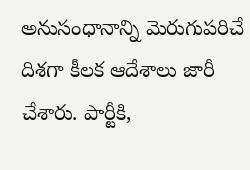అనుసంధానాన్ని మెరుగుపరిచే దిశగా కీలక ఆదేశాలు జారీ చేశారు. పార్టీకి,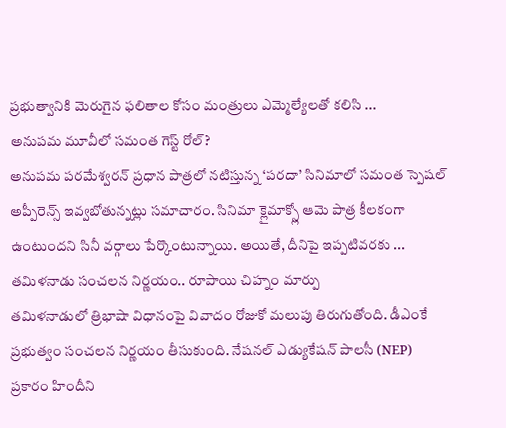ప్రభుత్వానికి మెరుగైన ఫలితాల కోసం మంత్రులు ఎమ్మెల్యేలతో కలిసి ...
అనుపమ మూవీలో సమంత గెస్ట్ రోల్?
అనుపమ పరమేశ్వరన్ ప్రధాన పాత్రలో నటిస్తున్న ‘పరదా’ సినిమాలో సమంత స్పెషల్ అప్పీరెన్స్ ఇవ్వబోతున్నట్లు సమాచారం. సినిమా క్లైమాక్స్లో ఆమె పాత్ర కీలకంగా ఉంటుందని సినీ వర్గాలు పేర్కొంటున్నాయి. అయితే, దీనిపై ఇప్పటివరకు ...
తమిళనాడు సంచలన నిర్ణయం.. రూపాయి చిహ్నం మార్పు
తమిళనాడులో త్రిభాషా విధానంపై వివాదం రోజుకో మలుపు తిరుగుతోంది. డీఎంకే ప్రభుత్వం సంచలన నిర్ణయం తీసుకుంది. నేషనల్ ఎడ్యుకేషన్ పాలసీ (NEP) ప్రకారం హిందీని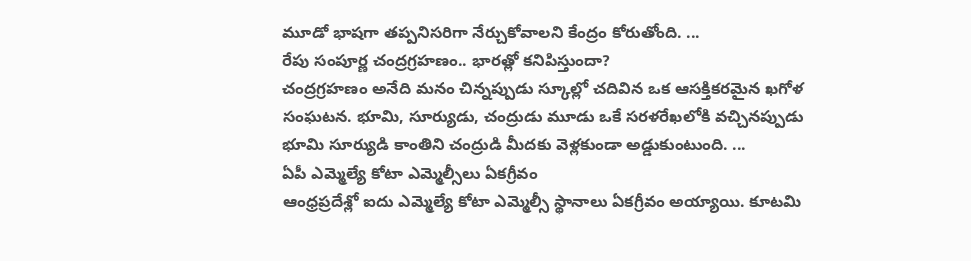మూడో భాషగా తప్పనిసరిగా నేర్చుకోవాలని కేంద్రం కోరుతోంది. ...
రేపు సంపూర్ణ చంద్రగ్రహణం.. భారత్లో కనిపిస్తుందా?
చంద్రగ్రహణం అనేది మనం చిన్నప్పుడు స్కూల్లో చదివిన ఒక ఆసక్తికరమైన ఖగోళ సంఘటన. భూమి, సూర్యుడు, చంద్రుడు మూడు ఒకే సరళరేఖలోకి వచ్చినప్పుడు భూమి సూర్యుడి కాంతిని చంద్రుడి మీదకు వెళ్లకుండా అడ్డుకుంటుంది. ...
ఏపీ ఎమ్మెల్యే కోటా ఎమ్మెల్సీలు ఏకగ్రీవం
ఆంధ్రప్రదేశ్లో ఐదు ఎమ్మెల్యే కోటా ఎమ్మెల్సీ స్థానాలు ఏకగ్రీవం అయ్యాయి. కూటమి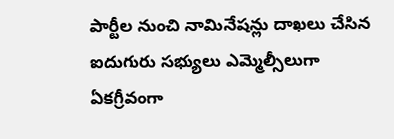పార్టీల నుంచి నామినేషన్లు దాఖలు చేసిన ఐదుగురు సభ్యులు ఎమ్మెల్సీలుగా ఏకగ్రీవంగా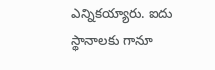ఎన్నికయ్యారు. ఐదు స్థానాలకు గానూ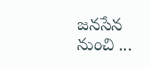జనసేన నుంచి ...